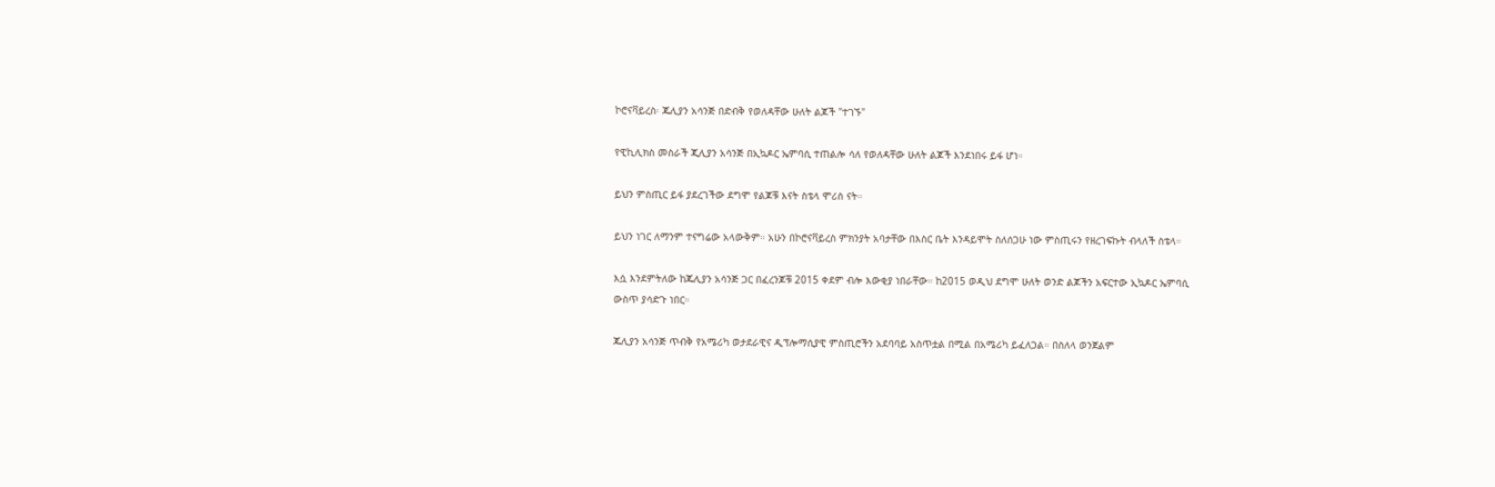ኮሮናቫይረስ፡ ጁሊያን አሳንጅ በድብቅ የወለዳቸው ሁለት ልጆች "ተገኙ"

የዊኪሊክስ መስራች ጂሊያን አሳንጅ በኢኳዶር ኤምባሲ ተጠልሎ ሳለ የወለዳቸው ሁለት ልጆች እንደነበሩ ይፋ ሆነ።

ይህን ምስጢር ይፋ ያደረገችው ደግሞ የልጆቹ እናት ስቴላ ሞሪስ ናት።

ይህን ነገር ለማንም ተናግሬው አላውቅም። አሁን በኮሮናቫይረስ ምክንያት አባታቸው በእስር ቤት እንዳይሞት ስለሰጋሁ ነው ምስጢሩን የዘረገፍኩት ብላለች ስቴላ።

እሷ እንደምትለው ከጁሊያን አሳንጅ ጋር በፈረንጆቹ 2015 ቀደም ብሎ እውቂያ ነበራቸው። ከ2015 ወዲህ ደግሞ ሁለት ወንድ ልጆችን አፍርተው ኢኳዶር ኤምባሲ ውስጥ ያሳድጉ ነበር።

ጁሊያን አሳንጅ ጥብቅ የአሜሪካ ወታደራዊና ዲፕሎማሲያዊ ምስጢሮችን አደባባይ አስጥቷል በሚል በአሜሪካ ይፈለጋል። በስለላ ወንጀልም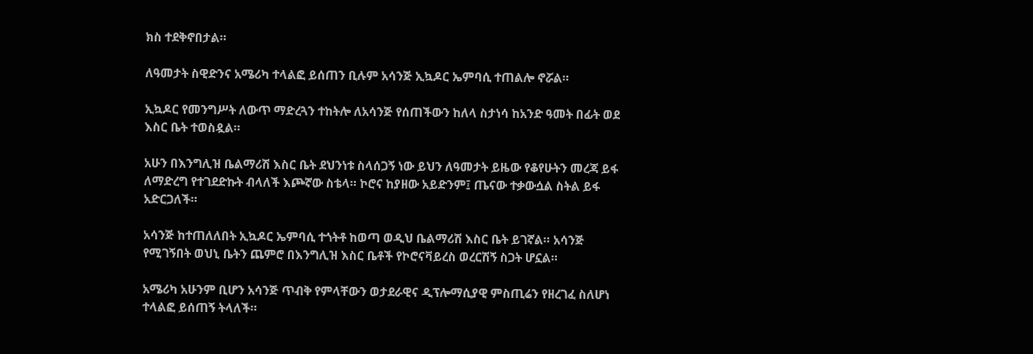ክስ ተደቅኖበታል።

ለዓመታት ስዊድንና አሜሪካ ተላልፎ ይሰጠን ቢሉም አሳንጅ ኢኳዶር ኤምባሲ ተጠልሎ ኖሯል።

ኢኳዶር የመንግሥት ለውጥ ማድረጓን ተከትሎ ለአሳንጅ የሰጠችውን ከለላ ስታነሳ ከአንድ ዓመት በፊት ወደ እስር ቤት ተወስዷል።

አሁን በእንግሊዝ ቤልማሪሽ እስር ቤት ደህንነቱ ስላሰጋኝ ነው ይህን ለዓመታት ይዜው የቆየሁትን መረጃ ይፋ ለማድረግ የተገደድኩት ብላለች እጮኛው ስቴላ። ኮሮና ከያዘው አይድንም፤ ጤናው ተቃውሷል ስትል ይፋ አድርጋለች።

አሳንጅ ከተጠለለበት ኢኳዶር ኤምባሲ ተጎትቶ ከወጣ ወዲህ ቤልማሪሽ እስር ቤት ይገኛል። አሳንጅ የሚገኝበት ወህኒ ቤትን ጨምሮ በእንግሊዝ እስር ቤቶች የኮሮናቫይረስ ወረርሽኝ ስጋት ሆኗል።

አሜሪካ አሁንም ቢሆን አሳንጅ ጥብቅ የምላቸውን ወታደራዊና ዲፕሎማሲያዊ ምስጢሬን የዘረገፈ ስለሆነ ተላልፎ ይሰጠኝ ትላለች።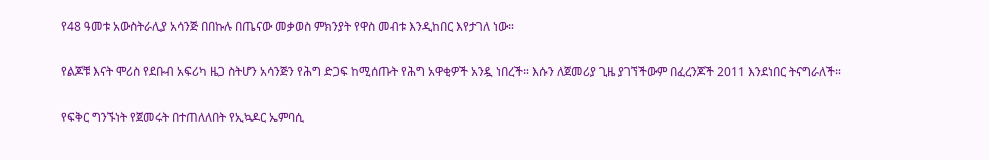የ48 ዓመቱ አውስትራሊያ አሳንጅ በበኩሉ በጤናው መቃወስ ምክንያት የዋስ መብቱ እንዲከበር እየታገለ ነው።

የልጆቹ እናት ሞሪስ የደቡብ አፍሪካ ዜጋ ስትሆን አሳንጅን የሕግ ድጋፍ ከሚሰጡት የሕግ አዋቂዎች አንዷ ነበረች። እሱን ለጀመሪያ ጊዜ ያገኘችውም በፈረንጆች 2011 እንደነበር ትናግራለች።

የፍቅር ግንኙነት የጀመሩት በተጠለለበት የኢኳዶር ኤምባሲ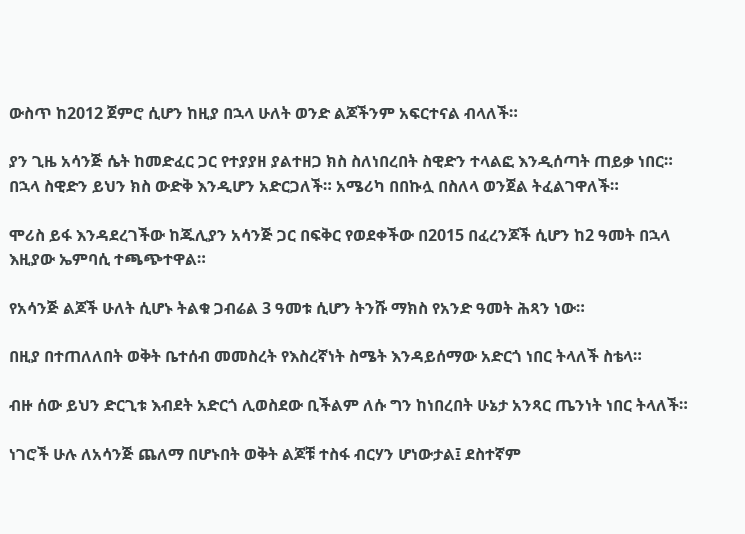ውስጥ ከ2012 ጀምሮ ሲሆን ከዚያ በኋላ ሁለት ወንድ ልጆችንም አፍርተናል ብላለች።

ያን ጊዜ አሳንጅ ሴት ከመድፈር ጋር የተያያዘ ያልተዘጋ ክስ ስለነበረበት ስዊድን ተላልፎ እንዲሰጣት ጠይቃ ነበር። በኋላ ስዊድን ይህን ክስ ውድቅ እንዲሆን አድርጋለች። አሜሪካ በበኩሏ በስለላ ወንጀል ትፈልገዋለች።

ሞሪስ ይፋ እንዳደረገችው ከጁሊያን አሳንጅ ጋር በፍቅር የወደቀችው በ2015 በፈረንጆች ሲሆን ከ2 ዓመት በኋላ እዚያው ኤምባሲ ተጫጭተዋል።

የአሳንጅ ልጆች ሁለት ሲሆኑ ትልቁ ጋብሬል 3 ዓመቱ ሲሆን ትንሹ ማክስ የአንድ ዓመት ሕጻን ነው።

በዚያ በተጠለለበት ወቅት ቤተሰብ መመስረት የእስረኛነት ስሜት እንዳይሰማው አድርጎ ነበር ትላለች ስቴላ።

ብዙ ሰው ይህን ድርጊቱ እብደት አድርጎ ሊወስደው ቢችልም ለሱ ግን ከነበረበት ሁኔታ አንጻር ጤንነት ነበር ትላለች።

ነገሮች ሁሉ ለአሳንጅ ጨለማ በሆኑበት ወቅት ልጆቹ ተስፋ ብርሃን ሆነውታል፤ ደስተኛም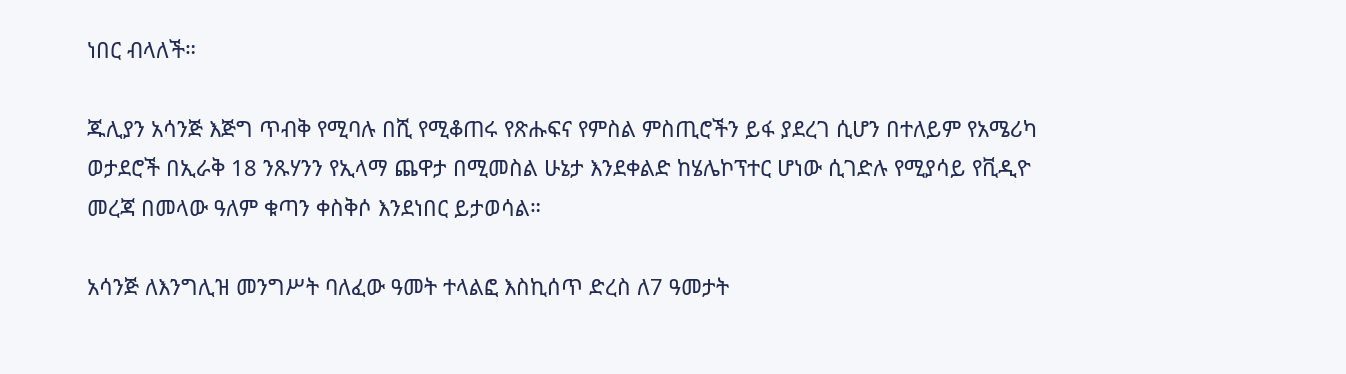ነበር ብላለች።

ጁሊያን አሳንጅ እጅግ ጥብቅ የሚባሉ በሺ የሚቆጠሩ የጽሑፍና የምስል ምስጢሮችን ይፋ ያደረገ ሲሆን በተለይም የአሜሪካ ወታደሮች በኢራቅ 18 ንጹሃንን የኢላማ ጨዋታ በሚመስል ሁኔታ እንደቀልድ ከሄሌኮፕተር ሆነው ሲገድሉ የሚያሳይ የቪዲዮ መረጃ በመላው ዓለም ቁጣን ቀስቅሶ እንደነበር ይታወሳል።

አሳንጅ ለእንግሊዝ መንግሥት ባለፈው ዓመት ተላልፎ እስኪሰጥ ድረስ ለ7 ዓመታት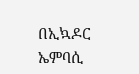በኢኳዶር ኤምባሲ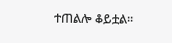ተጠልሎ ቆይቷል።